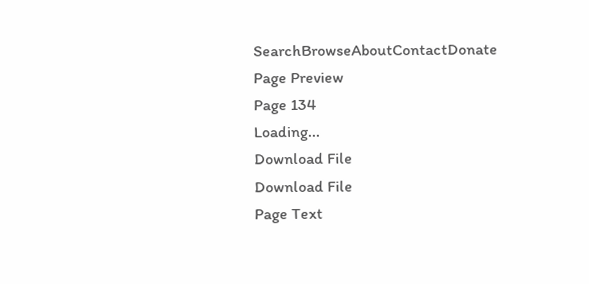SearchBrowseAboutContactDonate
Page Preview
Page 134
Loading...
Download File
Download File
Page Text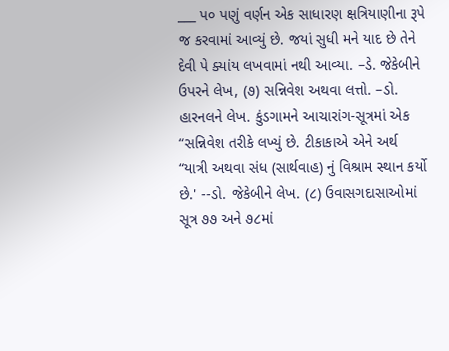___ પ૦ પણું વર્ણન એક સાધારણ ક્ષત્રિયાણીના રૂપે જ કરવામાં આવ્યું છે. જયાં સુધી મને યાદ છે તેને દેવી પે ક્યાંય લખવામાં નથી આવ્યા. –ડે. જેકેબીને ઉપરને લેખ, (૭) સન્નિવેશ અથવા લત્તો. –ડો. હારનલને લેખ. કુંડગામને આચારાંગ-સૂત્રમાં એક “સન્નિવેશ તરીકે લખ્યું છે. ટીકાકાએ એને અર્થ “યાત્રી અથવા સંધ (સાર્થવાહ) નું વિશ્રામ સ્થાન કર્યો છે.' --ડો. જેકેબીને લેખ. (૮) ઉવાસગદાસાઓમાં સૂત્ર ૭૭ અને ૭૮માં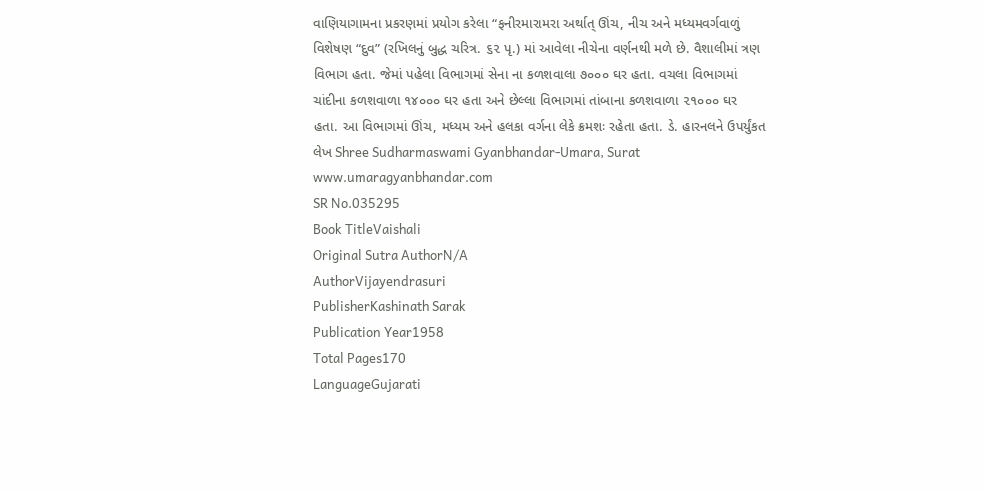વાણિયાગામના પ્રકરણમાં પ્રયોગ કરેલા “ફનીરમારામરા અર્થાત્ ઊંચ, નીચ અને મધ્યમવર્ગવાળું વિશેષણ “દુવ” (રખિલનું બુદ્ધ ચરિત્ર. ૬૨ પૃ.) માં આવેલા નીચેના વર્ણનથી મળે છે. વૈશાલીમાં ત્રણ વિભાગ હતા. જેમાં પહેલા વિભાગમાં સેના ના કળશવાલા ૭૦૦૦ ઘર હતા. વચલા વિભાગમાં ચાંદીના કળશવાળા ૧૪૦૦૦ ઘર હતા અને છેલ્લા વિભાગમાં તાંબાના કળશવાળા ૨૧૦૦૦ ઘર હતા. આ વિભાગમાં ઊંચ, મધ્યમ અને હલકા વર્ગના લેકે ક્રમશઃ રહેતા હતા. ડે. હારનલને ઉપર્યુંકત લેખ Shree Sudharmaswami Gyanbhandar-Umara, Surat www.umaragyanbhandar.com
SR No.035295
Book TitleVaishali
Original Sutra AuthorN/A
AuthorVijayendrasuri
PublisherKashinath Sarak
Publication Year1958
Total Pages170
LanguageGujarati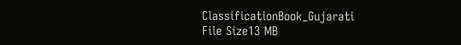ClassificationBook_Gujarati
File Size13 MB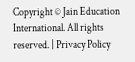Copyright © Jain Education International. All rights reserved. | Privacy Policy